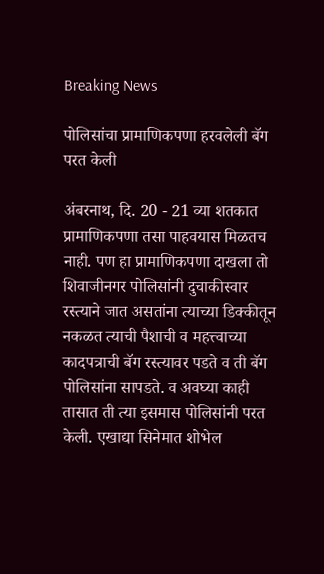Breaking News

पोलिसांचा प्रामाणिकपणा हरवलेली बॅग परत केली

अंबरनाथ, दि. 20 - 21 व्या शतकात प्रामाणिकपणा तसा पाहवयास मिळतच नाही. पण हा प्रामाणिकपणा दाखला तो शिवाजीनगर पोलिसांनी दुचाकीस्वार  रस्त्याने जात असतांना त्याच्या डिक्कीतून नकळत त्याची पैशाची व महत्त्वाच्या कादपत्राची बॅग रस्त्यावर पडते व ती बॅग पोलिसांना सापडते. व अवघ्या काही  तासात ती त्या इसमास पोलिसांनी परत केली. एखाद्या सिनेमात शोभेल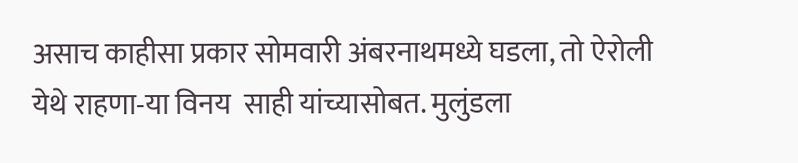असाच काहीसा प्रकार सोमवारी अंबरनाथमध्ये घडला, तो ऐरोली येथे राहणा-या विनय  साही यांच्यासोबत. मुलुंडला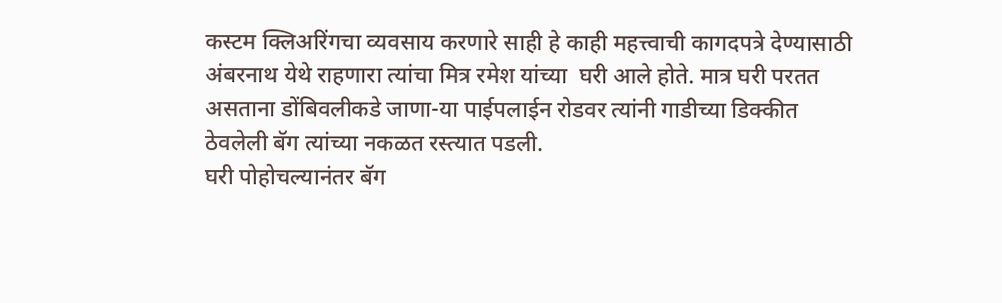कस्टम क्लिअरिंगचा व्यवसाय करणारे साही हे काही महत्त्वाची कागदपत्रे देण्यासाठी अंबरनाथ येथे राहणारा त्यांचा मित्र रमेश यांच्या  घरी आले होते. मात्र घरी परतत असताना डोंबिवलीकडे जाणा-या पाईपलाईन रोडवर त्यांनी गाडीच्या डिक्कीत ठेवलेली बॅग त्यांच्या नकळत रस्त्यात पडली.
घरी पोहोचल्यानंतर बॅग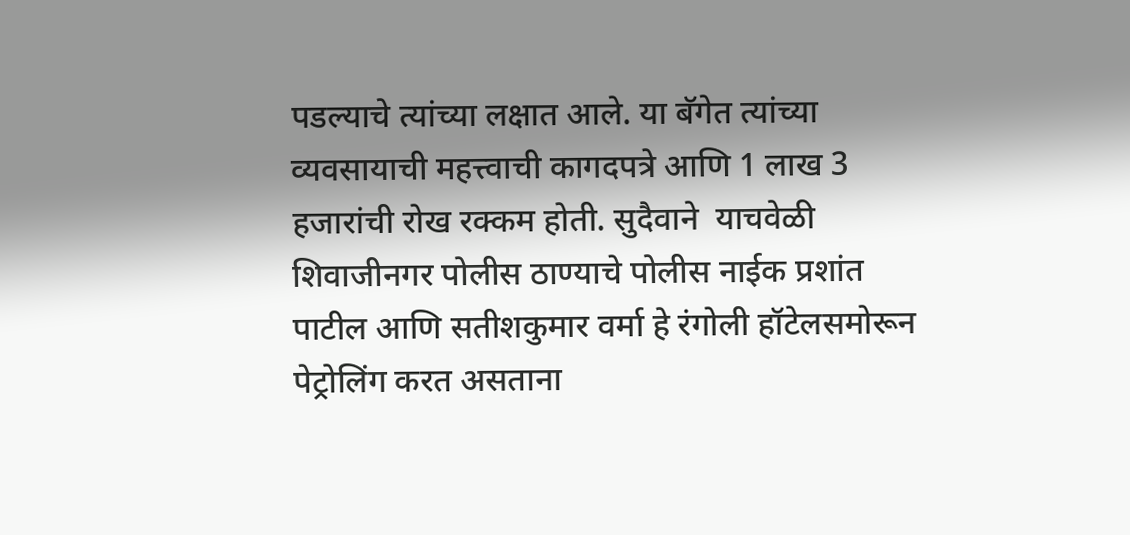पडल्याचे त्यांच्या लक्षात आले. या बॅगेत त्यांच्या व्यवसायाची महत्त्वाची कागदपत्रे आणि 1 लाख 3 हजारांची रोख रक्कम होती. सुदैवाने  याचवेळी शिवाजीनगर पोलीस ठाण्याचे पोलीस नाईक प्रशांत पाटील आणि सतीशकुमार वर्मा हे रंगोली हॉटेलसमोरून पेट्रोलिंग करत असताना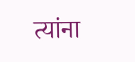त्यांना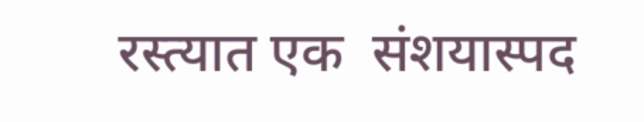रस्त्यात एक  संशयास्पद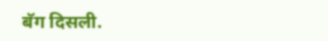बॅग दिसली.